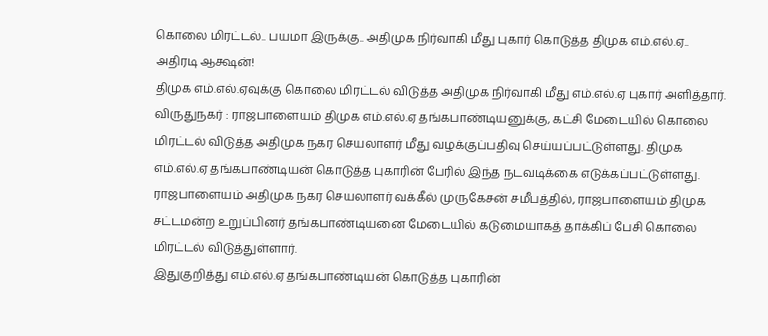கொலை மிரட்டல்.. பயமா இருக்கு.. அதிமுக நிர்வாகி மீது புகார் கொடுத்த திமுக எம்.எல்.ஏ.. அதிரடி ஆக்ஷன்!
திமுக எம்.எல்.ஏவுக்கு கொலை மிரட்டல் விடுத்த அதிமுக நிர்வாகி மீது எம்.எல்.ஏ புகார் அளித்தார்.
விருதுநகர் : ராஜபாளையம் திமுக எம்.எல்.ஏ தங்கபாண்டியனுக்கு, கட்சி மேடையில் கொலை மிரட்டல் விடுத்த அதிமுக நகர செயலாளர் மீது வழக்குப்பதிவு செய்யப்பட்டுள்ளது. திமுக எம்.எல்.ஏ தங்கபாண்டியன் கொடுத்த புகாரின் பேரில் இந்த நடவடிக்கை எடுக்கப்பட்டுள்ளது.
ராஜபாளையம் அதிமுக நகர செயலாளர் வக்கீல் முருகேசன் சமீபத்தில், ராஜபாளையம் திமுக சட்டமன்ற உறுப்பினர் தங்கபாண்டியனை மேடையில் கடுமையாகத் தாக்கிப் பேசி கொலை மிரட்டல் விடுத்துள்ளார்.
இதுகுறித்து எம்.எல்.ஏ தங்கபாண்டியன் கொடுத்த புகாரின்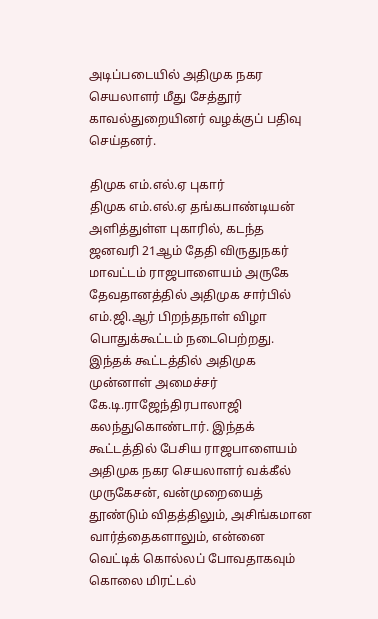அடிப்படையில் அதிமுக நகர செயலாளர் மீது சேத்தூர் காவல்துறையினர் வழக்குப் பதிவு செய்தனர்.

திமுக எம்.எல்.ஏ புகார்
திமுக எம்.எல்.ஏ தங்கபாண்டியன் அளித்துள்ள புகாரில், கடந்த ஜனவரி 21ஆம் தேதி விருதுநகர் மாவட்டம் ராஜபாளையம் அருகே தேவதானத்தில் அதிமுக சார்பில் எம்.ஜி.ஆர் பிறந்தநாள் விழா பொதுக்கூட்டம் நடைபெற்றது. இந்தக் கூட்டத்தில் அதிமுக முன்னாள் அமைச்சர் கே.டி.ராஜேந்திரபாலாஜி கலந்துகொண்டார். இந்தக் கூட்டத்தில் பேசிய ராஜபாளையம் அதிமுக நகர செயலாளர் வக்கீல் முருகேசன், வன்முறையைத் தூண்டும் விதத்திலும், அசிங்கமான வார்த்தைகளாலும், என்னை வெட்டிக் கொல்லப் போவதாகவும் கொலை மிரட்டல்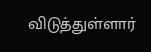விடுத்துள்ளார்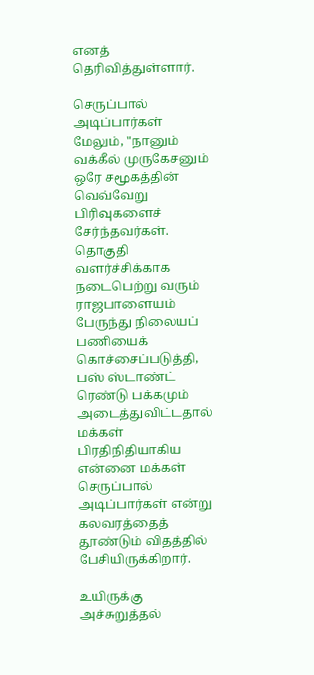எனத் தெரிவித்துள்ளார்.

செருப்பால் அடிப்பார்கள்
மேலும், "நானும் வக்கீல் முருகேசனும் ஒரே சமூகத்தின் வெவ்வேறு பிரிவுகளைச் சேர்ந்தவர்கள். தொகுதி வளர்ச்சிக்காக நடைபெற்று வரும் ராஜபாளையம் பேருந்து நிலையப் பணியைக் கொச்சைப்படுத்தி, பஸ் ஸ்டாண்ட் ரெண்டு பக்கமும் அடைத்துவிட்டதால் மக்கள் பிரதிநிதியாகிய என்னை மக்கள் செருப்பால் அடிப்பார்கள் என்று கலவரத்தைத் தூண்டும் விதத்தில் பேசியிருக்கிறார்.

உயிருக்கு அச்சுறுத்தல்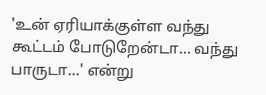'உன் ஏரியாக்குள்ள வந்து கூட்டம் போடுறேன்டா... வந்து பாருடா...' என்று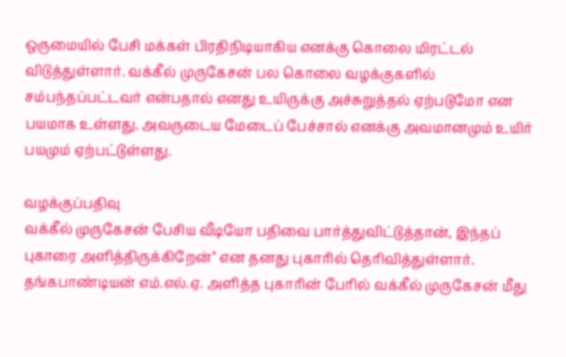ஒருமையில் பேசி மக்கள் பிரதிநிடியாகிய எனக்கு கொலை மிரட்டல் விடுத்துள்ளார். வக்கீல் முருகேசன் பல கொலை வழக்குகளில் சம்பந்தப்பட்டவர் என்பதால் எனது உயிருக்கு அச்சுறுத்தல் ஏற்படுமோ என பயமாக உள்ளது. அவருடைய மேடைப் பேச்சால் எனக்கு அவமானமும் உயிர் பயமும் ஏற்பட்டுள்ளது.

வழக்குப்பதிவு
வக்கீல் முருகேசன் பேசிய வீடியோ பதிவை பார்த்துவிட்டுத்தான், இந்தப் புகாரை அளித்திருக்கிறேன்" என தனது புகாரில் தெரிவித்துள்ளார். தங்கபாண்டியன் எம்.எல்.ஏ. அளித்த புகாரின் பேரில் வக்கீல் முருகேசன் மீது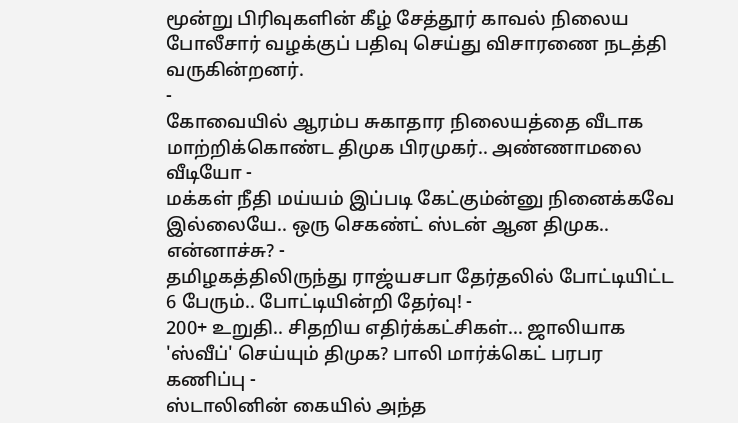மூன்று பிரிவுகளின் கீழ் சேத்தூர் காவல் நிலைய போலீசார் வழக்குப் பதிவு செய்து விசாரணை நடத்தி வருகின்றனர்.
-
கோவையில் ஆரம்ப சுகாதார நிலையத்தை வீடாக மாற்றிக்கொண்ட திமுக பிரமுகர்.. அண்ணாமலை வீடியோ -
மக்கள் நீதி மய்யம் இப்படி கேட்கும்ன்னு நினைக்கவே இல்லையே.. ஒரு செகண்ட் ஸ்டன் ஆன திமுக.. என்னாச்சு? -
தமிழகத்திலிருந்து ராஜ்யசபா தேர்தலில் போட்டியிட்ட 6 பேரும்.. போட்டியின்றி தேர்வு! -
200+ உறுதி.. சிதறிய எதிர்க்கட்சிகள்... ஜாலியாக 'ஸ்வீப்' செய்யும் திமுக? பாலி மார்க்கெட் பரபர கணிப்பு -
ஸ்டாலினின் கையில் அந்த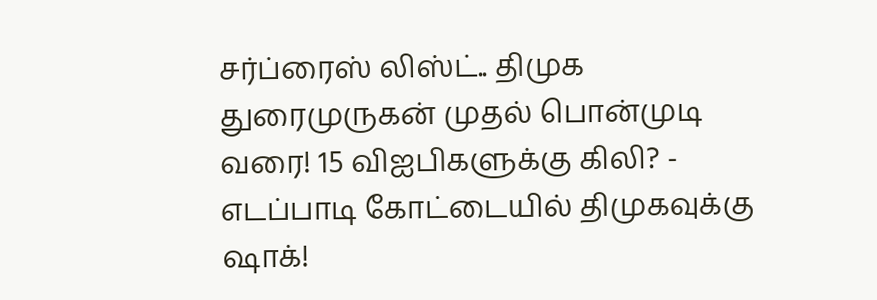சர்ப்ரைஸ் லிஸ்ட்.. திமுக துரைமுருகன் முதல் பொன்முடி வரை! 15 விஐபிகளுக்கு கிலி? -
எடப்பாடி கோட்டையில் திமுகவுக்கு ஷாக்!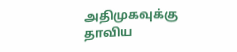அதிமுகவுக்கு தாவிய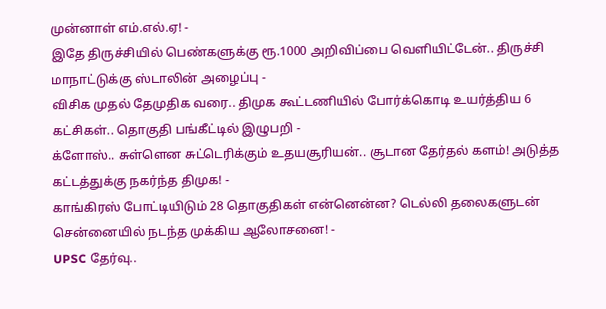முன்னாள் எம்.எல்.ஏ! -
இதே திருச்சியில் பெண்களுக்கு ரூ.1000 அறிவிப்பை வெளியிட்டேன்.. திருச்சி மாநாட்டுக்கு ஸ்டாலின் அழைப்பு -
விசிக முதல் தேமுதிக வரை.. திமுக கூட்டணியில் போர்க்கொடி உயர்த்திய 6 கட்சிகள்.. தொகுதி பங்கீட்டில் இழுபறி -
க்ளோஸ்.. சுள்ளென சுட்டெரிக்கும் உதயசூரியன்.. சூடான தேர்தல் களம்! அடுத்த கட்டத்துக்கு நகர்ந்த திமுக! -
காங்கிரஸ் போட்டியிடும் 28 தொகுதிகள் என்னென்ன? டெல்லி தலைகளுடன் சென்னையில் நடந்த முக்கிய ஆலோசனை! -
UPSC தேர்வு..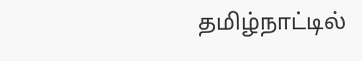தமிழ்நாட்டில்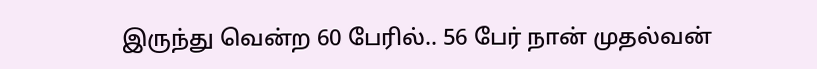இருந்து வென்ற 60 பேரில்.. 56 பேர் நான் முதல்வன்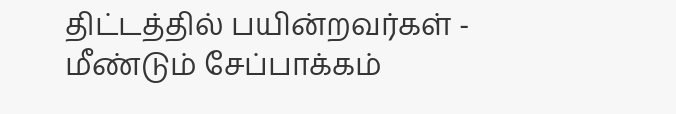திட்டத்தில் பயின்றவர்கள் -
மீண்டும் சேப்பாக்கம்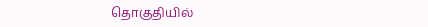தொகுதியில்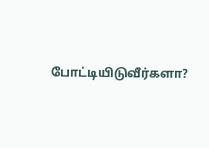போட்டியிடுவீர்களா?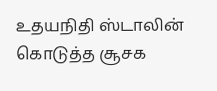உதயநிதி ஸ்டாலின் கொடுத்த சூசக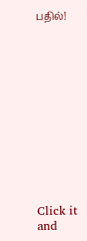பதில்!












Click it and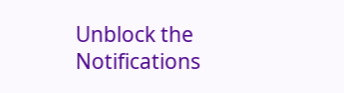Unblock the Notifications